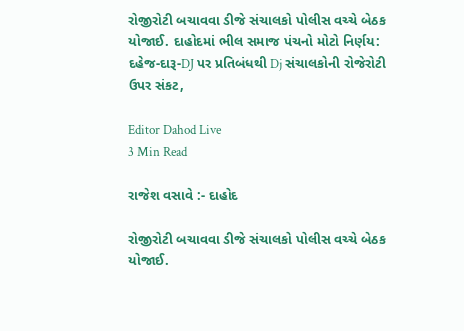રોજીરોટી બચાવવા ડીજે સંચાલકો પોલીસ વચ્ચે બેઠક યોજાઈ. દાહોદમાં ભીલ સમાજ પંચનો મોટો નિર્ણય: દહેજ-દારૂ-DJ પર પ્રતિબંધથી Dj સંચાલકોની રોજેરોટી ઉપર સંકટ,

Editor Dahod Live
3 Min Read

રાજેશ વસાવે :- દાહોદ

રોજીરોટી બચાવવા ડીજે સંચાલકો પોલીસ વચ્ચે બેઠક યોજાઈ.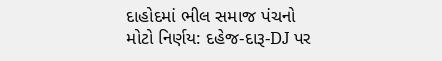દાહોદમાં ભીલ સમાજ પંચનો મોટો નિર્ણય: દહેજ-દારૂ-DJ પર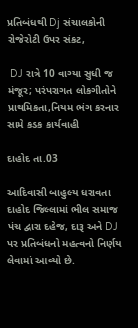પ્રતિબંધથી Dj સંચાલકોની રોજેરોટી ઉપર સંકટ,

 DJ રાત્રે 10 વાગ્યા સુધી જ મંજૂર; પરંપરાગત લોકગીતોને પ્રાથમિકતા,નિયમ ભંગ કરનાર સામે કડક કાર્યવાહી

દાહોદ તા.03

આદિવાસી બાહુલ્ય ધરાવતા દાહોદ જિલ્લામાં ભીલ સમાજ પંચ દ્વારા દહેજ, દારૂ અને DJ પર પ્રતિબંધનો મહત્વનો નિર્ણય લેવામાં આવ્યો છે.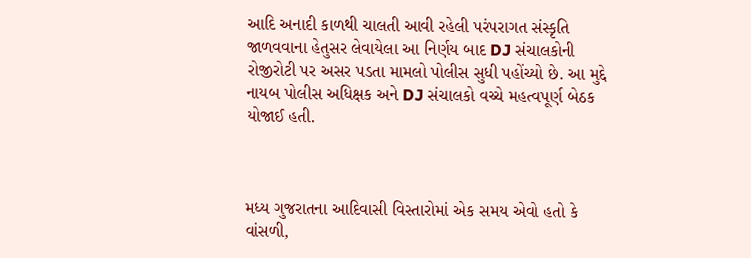આદિ અનાદી કાળથી ચાલતી આવી રહેલી પરંપરાગત સંસ્કૃતિ જાળવવાના હેતુસર લેવાયેલા આ નિર્ણય બાદ DJ સંચાલકોની રોજીરોટી પર અસર પડતા મામલો પોલીસ સુધી પહોંચ્યો છે. આ મુદ્દે નાયબ પોલીસ અધિક્ષક અને DJ સંચાલકો વચ્ચે મહત્વપૂર્ણ બેઠક યોજાઈ હતી.



મધ્ય ગુજરાતના આદિવાસી વિસ્તારોમાં એક સમય એવો હતો કે વાંસળી,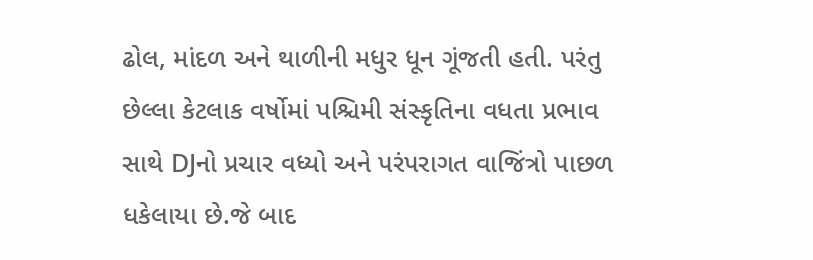ઢોલ, માંદળ અને થાળીની મધુર ધૂન ગૂંજતી હતી. પરંતુ છેલ્લા કેટલાક વર્ષોમાં પશ્ચિમી સંસ્કૃતિના વધતા પ્રભાવ સાથે DJનો પ્રચાર વધ્યો અને પરંપરાગત વાજિંત્રો પાછળ ધકેલાયા છે.જે બાદ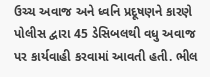ઉચ્ચ અવાજ અને ધ્વનિ પ્રદૂષણને કારણે પોલીસ દ્વારા 45 ડેસિબલથી વધુ અવાજ પર કાર્યવાહી કરવામાં આવતી હતી. ભીલ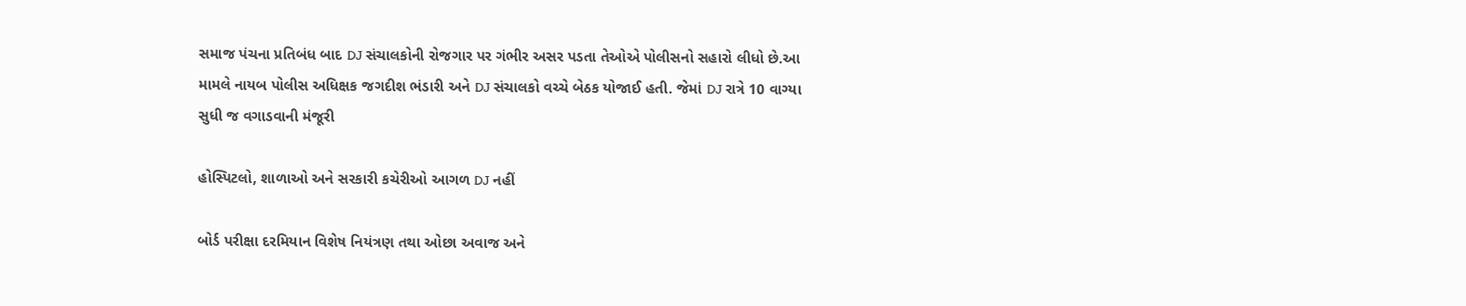સમાજ પંચના પ્રતિબંધ બાદ DJ સંચાલકોની રોજગાર પર ગંભીર અસર પડતા તેઓએ પોલીસનો સહારો લીધો છે.આ મામલે નાયબ પોલીસ અધિક્ષક જગદીશ ભંડારી અને DJ સંચાલકો વચ્ચે બેઠક યોજાઈ હતી. જેમાં DJ રાત્રે 10 વાગ્યા સુધી જ વગાડવાની મંજૂરી

હોસ્પિટલો, શાળાઓ અને સરકારી કચેરીઓ આગળ DJ નહીં

બોર્ડ પરીક્ષા દરમિયાન વિશેષ નિયંત્રણ તથા ઓછા અવાજ અને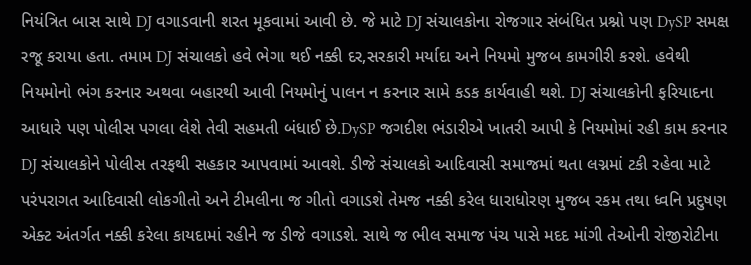નિયંત્રિત બાસ સાથે DJ વગાડવાની શરત મૂકવામાં આવી છે. જે માટે DJ સંચાલકોના રોજગાર સંબંધિત પ્રશ્નો પણ DySP સમક્ષ રજૂ કરાયા હતા. તમામ DJ સંચાલકો હવે ભેગા થઈ નક્કી દર,સરકારી મર્યાદા અને નિયમો મુજબ કામગીરી કરશે. હવેથી નિયમોનો ભંગ કરનાર અથવા બહારથી આવી નિયમોનું પાલન ન કરનાર સામે કડક કાર્યવાહી થશે. DJ સંચાલકોની ફરિયાદના આધારે પણ પોલીસ પગલા લેશે તેવી સહમતી બંધાઈ છે.DySP જગદીશ ભંડારીએ ખાતરી આપી કે નિયમોમાં રહી કામ કરનાર DJ સંચાલકોને પોલીસ તરફથી સહકાર આપવામાં આવશે. ડીજે સંચાલકો આદિવાસી સમાજમાં થતા લગ્નમાં ટકી રહેવા માટે પરંપરાગત આદિવાસી લોકગીતો અને ટીમલીના જ ગીતો વગાડશે તેમજ નક્કી કરેલ ધારાધોરણ મુજબ રકમ તથા ધ્વનિ પ્રદુષણ એક્ટ અંતર્ગત નક્કી કરેલા કાયદામાં રહીને જ ડીજે વગાડશે. સાથે જ ભીલ સમાજ પંચ પાસે મદદ માંગી તેઓની રોજીરોટીના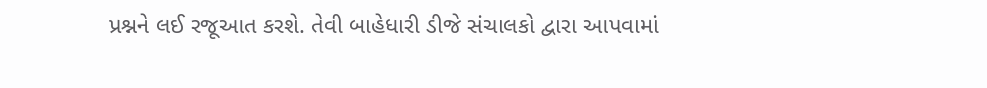પ્રશ્નને લઈ રજૂઆત કરશે. તેવી બાહેધારી ડીજે સંચાલકો દ્વારા આપવામાં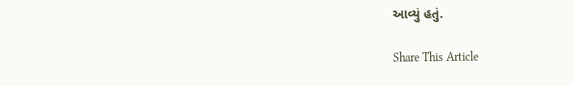આવ્યું હતું.

Share This Article